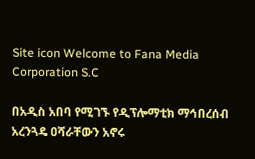Site icon Welcome to Fana Media Corporation S.C

በአዲስ አበባ የሚገኙ የዲፕሎማቲክ ማኅበረሰብ አረንጓዴ ዐሻራቸውን አኖሩ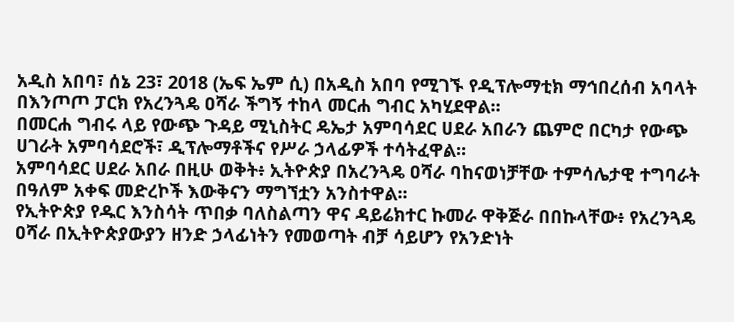አዲስ አበባ፣ ሰኔ 23፣ 2018 (ኤፍ ኤም ሲ) በአዲስ አበባ የሚገኙ የዲፕሎማቲክ ማኅበረሰብ አባላት በእንጦጦ ፓርክ የአረንጓዴ ዐሻራ ችግኝ ተከላ መርሐ ግብር አካሂደዋል።
በመርሐ ግብሩ ላይ የውጭ ጉዳይ ሚኒስትር ዴኤታ አምባሳደር ሀደራ አበራን ጨምሮ በርካታ የውጭ ሀገራት አምባሳደሮች፣ ዲፕሎማቶችና የሥራ ኃላፊዎች ተሳትፈዋል።
አምባሳደር ሀደራ አበራ በዚሁ ወቅት፥ ኢትዮጵያ በአረንጓዴ ዐሻራ ባከናወነቻቸው ተምሳሌታዊ ተግባራት በዓለም አቀፍ መድረኮች እውቅናን ማግኘቷን አንስተዋል፡፡
የኢትዮጵያ የዱር እንስሳት ጥበቃ ባለስልጣን ዋና ዳይሬክተር ኩመራ ዋቅጅራ በበኩላቸው፥ የአረንጓዴ ዐሻራ በኢትዮጵያውያን ዘንድ ኃላፊነትን የመወጣት ብቻ ሳይሆን የአንድነት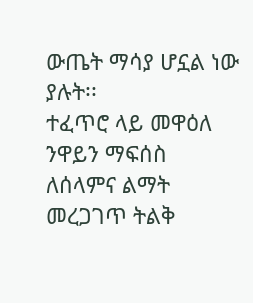ውጤት ማሳያ ሆኗል ነው ያሉት፡፡
ተፈጥሮ ላይ መዋዕለ ንዋይን ማፍሰስ ለሰላምና ልማት መረጋገጥ ትልቅ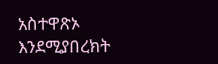አስተዋጽኦ እንደሚያበረክት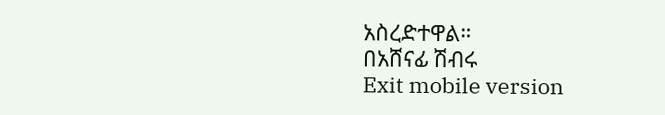አስረድተዋል።
በአሸናፊ ሽብሩ
Exit mobile version